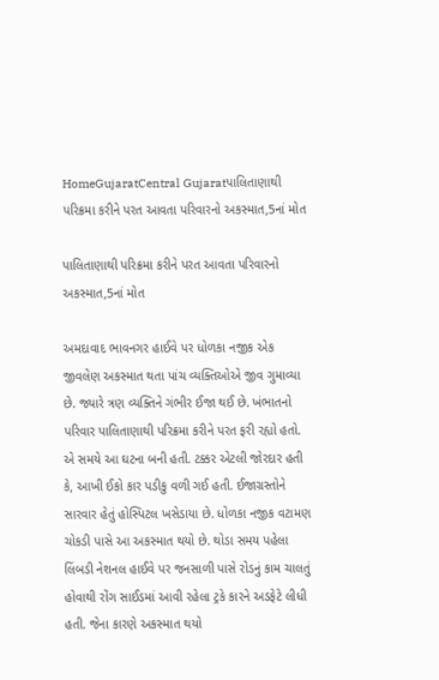HomeGujaratCentral Gujaratપાલિતાણાથી પરિક્રમા કરીને પરત આવતા પરિવારનો અકસ્માત,5નાં મોત

પાલિતાણાથી પરિક્રમા કરીને પરત આવતા પરિવારનો અકસ્માત,5નાં મોત

અમદાવાદ ભાવનગર હાઈવે પર ધોળકા નજીક એક જીવલેણ અકસ્માત થતા પાંચ વ્યક્તિઓએ જીવ ગુમાવ્યા છે. જ્યારે ત્રણ વ્યક્તિને ગંભીર ઈજા થઈ છે. ખંભાતનો પરિવાર પાલિતાણાથી પરિક્રમા કરીને પરત ફરી રહ્યો હતો. એ સમયે આ ઘટના બની હતી. ટક્કર એટલી જોરદાર હતી કે, આખી ઈકો કાર પડીકુ વળી ગઈ હતી. ઈજાગ્રસ્તોને સારવાર હેતું હોસ્પિટલ ખસેડાયા છે. ધોળકા નજીક વટામણ ચોકડી પાસે આ અકસ્માત થયો છે. થોડા સમય પહેલા લિંબડી નેશનલ હાઈવે પર જનસાળી પાસે રોડનું કામ ચાલતું હોવાથી રોંગ સાઈડમાં આવી રહેલા ટ્રકે કારને અડફેટે લીધી હતી. જેના કારણે અકસ્માત થયો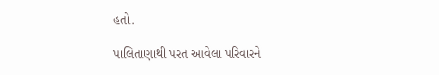હતો.

પાલિતાણાથી પરત આવેલા પરિવારને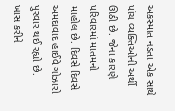અકસ્માત નડતા એક સાથે પાંચ વ્યક્તિઓની અર્થી ઊઠી છે. જેના કારણે પરિવારમાં માતમનો માહોલ છે. દિવસે દિવસે અમદાવાદ હાઈવે ગોઝારો પુરવાર થઈ રહ્યો છે. ખાસ કરીને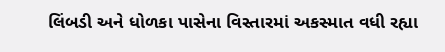લિંબડી અને ધોળકા પાસેના વિસ્તારમાં અકસ્માત વધી રહ્યા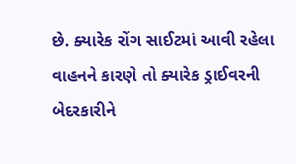છે. ક્યારેક રોંગ સાઈટમાં આવી રહેલા વાહનને કારણે તો ક્યારેક ડ્રાઈવરની બેદરકારીને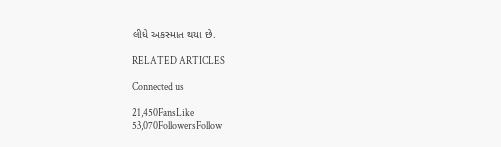લીધે અકસ્માત થયા છે.

RELATED ARTICLES

Connected us

21,450FansLike
53,070FollowersFollow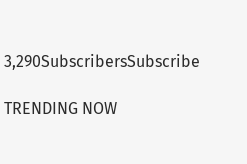3,290SubscribersSubscribe

TRENDING NOW